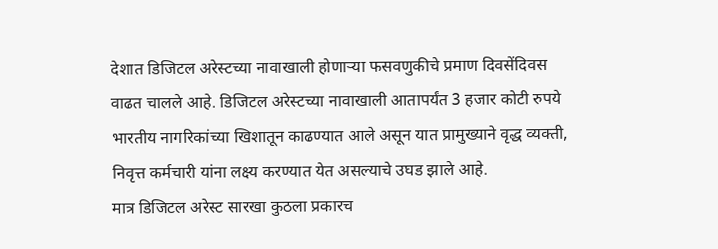देशात डिजिटल अरेस्टच्या नावाखाली होणाऱ्या फसवणुकीचे प्रमाण दिवसेंदिवस वाढत चालले आहे. डिजिटल अरेस्टच्या नावाखाली आतापर्यंत 3 हजार कोटी रुपये भारतीय नागरिकांच्या खिशातून काढण्यात आले असून यात प्रामुख्याने वृद्ध व्यक्ती, निवृत्त कर्मचारी यांना लक्ष्य करण्यात येत असल्याचे उघड झाले आहे.
मात्र डिजिटल अरेस्ट सारखा कुठला प्रकारच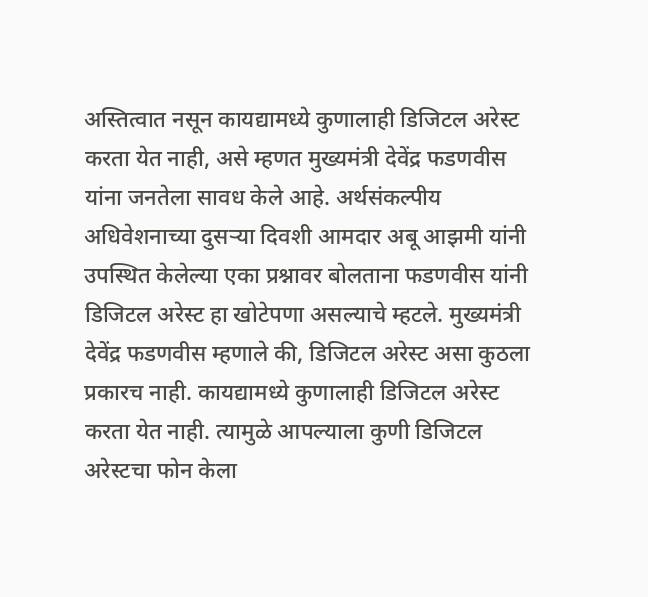अस्तित्वात नसून कायद्यामध्ये कुणालाही डिजिटल अरेस्ट करता येत नाही, असे म्हणत मुख्यमंत्री देवेंद्र फडणवीस यांना जनतेला सावध केले आहे. अर्थसंकल्पीय अधिवेशनाच्या दुसऱ्या दिवशी आमदार अबू आझमी यांनी उपस्थित केलेल्या एका प्रश्नावर बोलताना फडणवीस यांनी डिजिटल अरेस्ट हा खोटेपणा असल्याचे म्हटले. मुख्यमंत्री देवेंद्र फडणवीस म्हणाले की, डिजिटल अरेस्ट असा कुठला प्रकारच नाही. कायद्यामध्ये कुणालाही डिजिटल अरेस्ट करता येत नाही. त्यामुळे आपल्याला कुणी डिजिटल अरेस्टचा फोन केला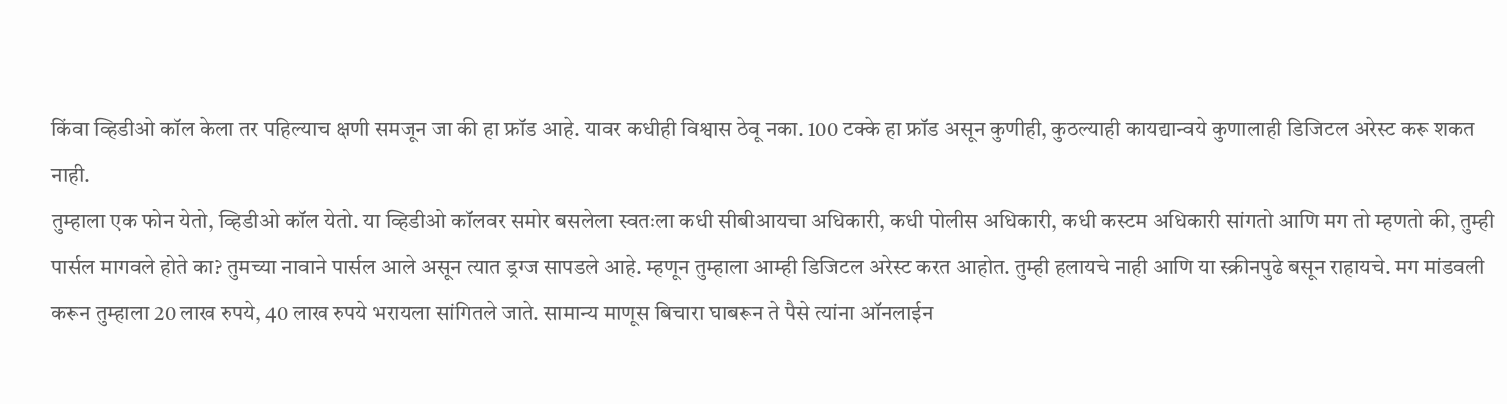किंवा व्हिडीओ कॉल केला तर पहिल्याच क्षणी समजून जा की हा फ्रॉड आहे. यावर कधीही विश्वास ठेवू नका. 100 टक्के हा फ्रॉड असून कुणीही, कुठल्याही कायद्यान्वये कुणालाही डिजिटल अरेस्ट करू शकत नाही.
तुम्हाला एक फोन येतो, व्हिडीओ कॉल येतो. या व्हिडीओ कॉलवर समोर बसलेला स्वतःला कधी सीबीआयचा अधिकारी, कधी पोलीस अधिकारी, कधी कस्टम अधिकारी सांगतो आणि मग तो म्हणतो की, तुम्ही पार्सल मागवले होते का? तुमच्या नावाने पार्सल आले असून त्यात ड्रग्ज सापडले आहे. म्हणून तुम्हाला आम्ही डिजिटल अरेस्ट करत आहोत. तुम्ही हलायचे नाही आणि या स्क्रीनपुढे बसून राहायचे. मग मांडवली करून तुम्हाला 20 लाख रुपये, 40 लाख रुपये भरायला सांगितले जाते. सामान्य माणूस बिचारा घाबरून ते पैसे त्यांना ऑनलाईन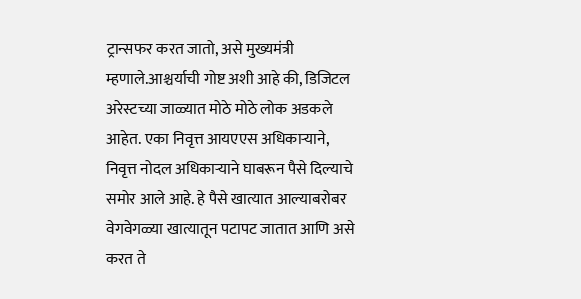ट्रान्सफर करत जातो, असे मुख्यमंत्री म्हणाले.आश्चर्याची गोष्ट अशी आहे की, डिजिटल अरेस्टच्या जाळ्यात मोठे मोठे लोक अडकले आहेत. एका निवृत्त आयएएस अधिकाऱ्याने, निवृत्त नोदल अधिकाऱ्याने घाबरून पैसे दिल्याचे समोर आले आहे. हे पैसे खात्यात आल्याबरोबर वेगवेगळ्या खात्यातून पटापट जातात आणि असे करत ते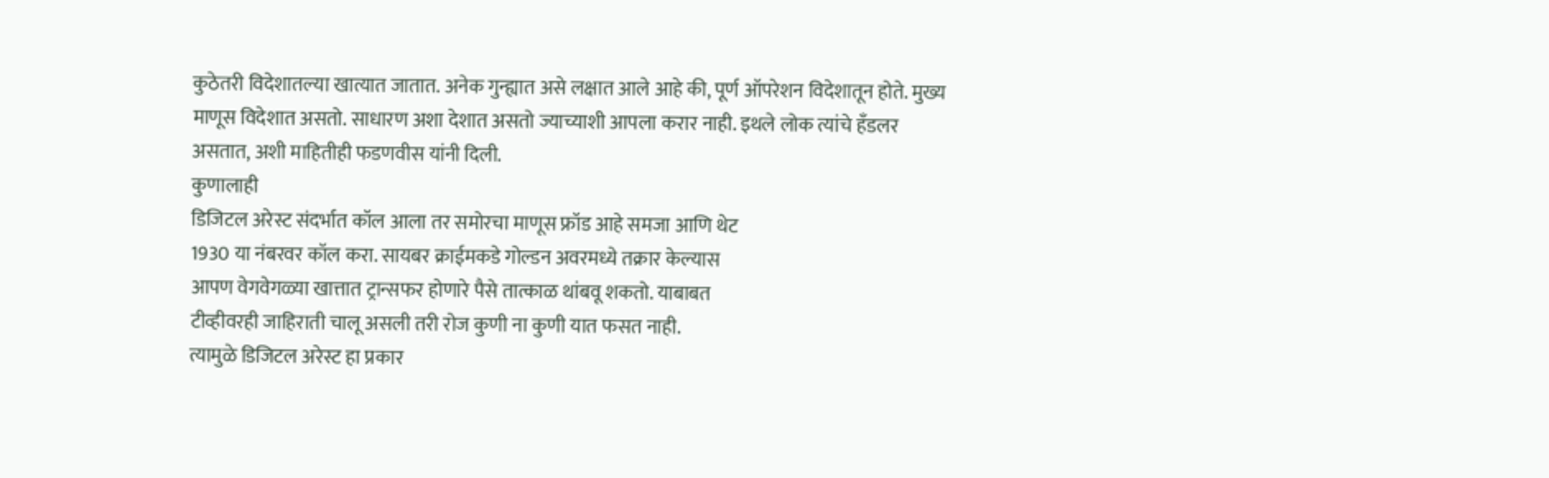कुठेतरी विदेशातल्या खात्यात जातात. अनेक गुन्ह्यात असे लक्षात आले आहे की, पूर्ण ऑपरेशन विदेशातून होते. मुख्य माणूस विदेशात असतो. साधारण अशा देशात असतो ज्याच्याशी आपला करार नाही. इथले लोक त्यांचे हँडलर असतात, अशी माहितीही फडणवीस यांनी दिली.
कुणालाही
डिजिटल अरेस्ट संदर्भात कॉल आला तर समोरचा माणूस फ्रॉड आहे समजा आणि थेट
1930 या नंबरवर कॉल करा. सायबर क्राईमकडे गोल्डन अवरमध्ये तक्रार केल्यास
आपण वेगवेगळ्या खात्तात ट्रान्सफर होणारे पैसे तात्काळ थांबवू शकतो. याबाबत
टीव्हीवरही जाहिराती चालू असली तरी रोज कुणी ना कुणी यात फसत नाही.
त्यामुळे डिजिटल अरेस्ट हा प्रकार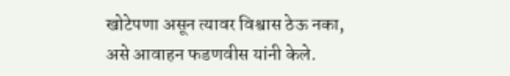खोटेपणा असून त्यावर विश्वास ठेऊ नका,
असे आवाहन फडणवीस यांनी केले.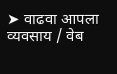➤ वाढवा आपला व्यवसाय / वेब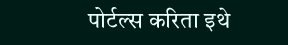पोर्टल्स करिता इथे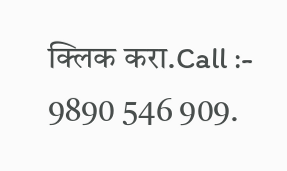क्लिक करा.Call :- 9890 546 909.